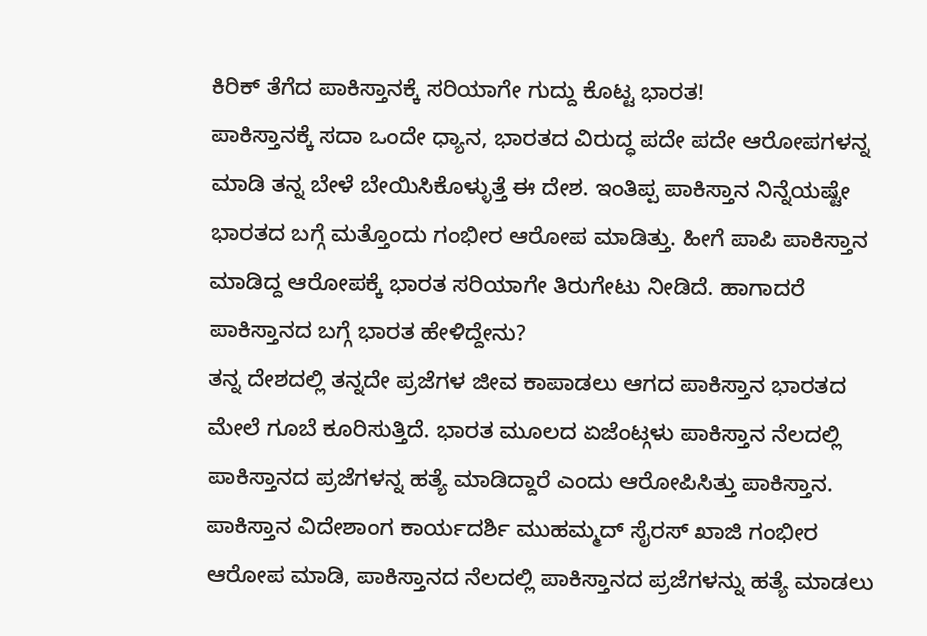ಕಿರಿಕ್ ತೆಗೆದ ಪಾಕಿಸ್ತಾನಕ್ಕೆ ಸರಿಯಾಗೇ ಗುದ್ದು ಕೊಟ್ಟ ಭಾರತ!
ಪಾಕಿಸ್ತಾನಕ್ಕೆ ಸದಾ ಒಂದೇ ಧ್ಯಾನ, ಭಾರತದ ವಿರುದ್ಧ ಪದೇ ಪದೇ ಆರೋಪಗಳನ್ನ ಮಾಡಿ ತನ್ನ ಬೇಳೆ ಬೇಯಿಸಿಕೊಳ್ಳುತ್ತೆ ಈ ದೇಶ. ಇಂತಿಪ್ಪ ಪಾಕಿಸ್ತಾನ ನಿನ್ನೆಯಷ್ಟೇ ಭಾರತದ ಬಗ್ಗೆ ಮತ್ತೊಂದು ಗಂಭೀರ ಆರೋಪ ಮಾಡಿತ್ತು. ಹೀಗೆ ಪಾಪಿ ಪಾಕಿಸ್ತಾನ ಮಾಡಿದ್ದ ಆರೋಪಕ್ಕೆ ಭಾರತ ಸರಿಯಾಗೇ ತಿರುಗೇಟು ನೀಡಿದೆ. ಹಾಗಾದರೆ ಪಾಕಿಸ್ತಾನದ ಬಗ್ಗೆ ಭಾರತ ಹೇಳಿದ್ದೇನು?
ತನ್ನ ದೇಶದಲ್ಲಿ ತನ್ನದೇ ಪ್ರಜೆಗಳ ಜೀವ ಕಾಪಾಡಲು ಆಗದ ಪಾಕಿಸ್ತಾನ ಭಾರತದ ಮೇಲೆ ಗೂಬೆ ಕೂರಿಸುತ್ತಿದೆ. ಭಾರತ ಮೂಲದ ಏಜೆಂಟ್ಗಳು ಪಾಕಿಸ್ತಾನ ನೆಲದಲ್ಲಿ ಪಾಕಿಸ್ತಾನದ ಪ್ರಜೆಗಳನ್ನ ಹತ್ಯೆ ಮಾಡಿದ್ದಾರೆ ಎಂದು ಆರೋಪಿಸಿತ್ತು ಪಾಕಿಸ್ತಾನ. ಪಾಕಿಸ್ತಾನ ವಿದೇಶಾಂಗ ಕಾರ್ಯದರ್ಶಿ ಮುಹಮ್ಮದ್ ಸೈರಸ್ ಖಾಜಿ ಗಂಭೀರ ಆರೋಪ ಮಾಡಿ, ಪಾಕಿಸ್ತಾನದ ನೆಲದಲ್ಲಿ ಪಾಕಿಸ್ತಾನದ ಪ್ರಜೆಗಳನ್ನು ಹತ್ಯೆ ಮಾಡಲು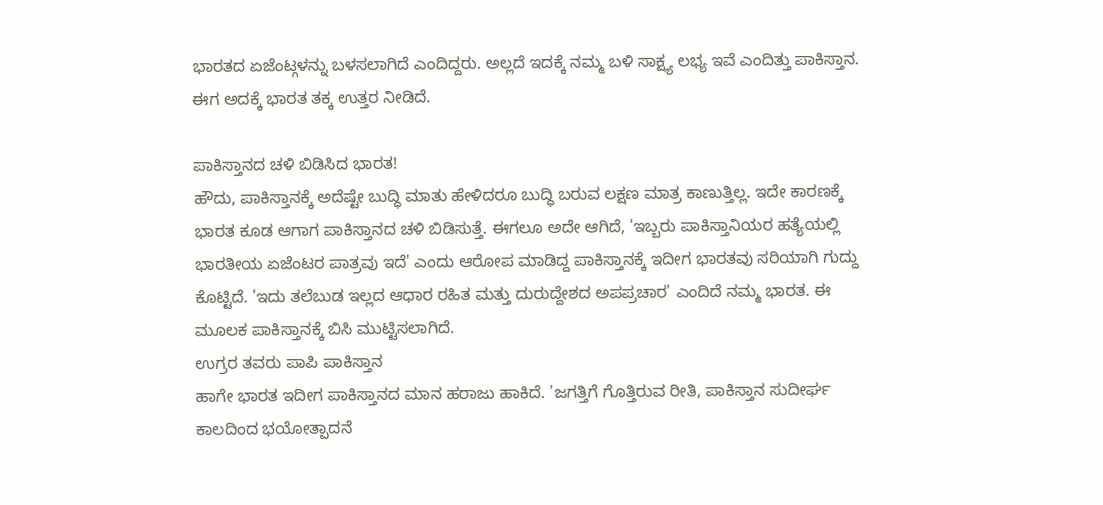ಭಾರತದ ಏಜೆಂಟ್ಗಳನ್ನು ಬಳಸಲಾಗಿದೆ ಎಂದಿದ್ದರು. ಅಲ್ಲದೆ ಇದಕ್ಕೆ ನಮ್ಮ ಬಳಿ ಸಾಕ್ಷ್ಯ ಲಭ್ಯ ಇವೆ ಎಂದಿತ್ತು ಪಾಕಿಸ್ತಾನ. ಈಗ ಅದಕ್ಕೆ ಭಾರತ ತಕ್ಕ ಉತ್ತರ ನೀಡಿದೆ.

ಪಾಕಿಸ್ತಾನದ ಚಳಿ ಬಿಡಿಸಿದ ಭಾರತ!
ಹೌದು, ಪಾಕಿಸ್ತಾನಕ್ಕೆ ಅದೆಷ್ಟೇ ಬುದ್ಧಿ ಮಾತು ಹೇಳಿದರೂ ಬುದ್ಧಿ ಬರುವ ಲಕ್ಷಣ ಮಾತ್ರ ಕಾಣುತ್ತಿಲ್ಲ. ಇದೇ ಕಾರಣಕ್ಕೆ ಭಾರತ ಕೂಡ ಆಗಾಗ ಪಾಕಿಸ್ತಾನದ ಚಳಿ ಬಿಡಿಸುತ್ತೆ. ಈಗಲೂ ಅದೇ ಆಗಿದೆ, 'ಇಬ್ಬರು ಪಾಕಿಸ್ತಾನಿಯರ ಹತ್ಯೆಯಲ್ಲಿ ಭಾರತೀಯ ಏಜೆಂಟರ ಪಾತ್ರವು ಇದೆ' ಎಂದು ಆರೋಪ ಮಾಡಿದ್ದ ಪಾಕಿಸ್ತಾನಕ್ಕೆ ಇದೀಗ ಭಾರತವು ಸರಿಯಾಗಿ ಗುದ್ದು ಕೊಟ್ಟಿದೆ. 'ಇದು ತಲೆಬುಡ ಇಲ್ಲದ ಆಧಾರ ರಹಿತ ಮತ್ತು ದುರುದ್ದೇಶದ ಅಪಪ್ರಚಾರ' ಎಂದಿದೆ ನಮ್ಮ ಭಾರತ. ಈ ಮೂಲಕ ಪಾಕಿಸ್ತಾನಕ್ಕೆ ಬಿಸಿ ಮುಟ್ಟಿಸಲಾಗಿದೆ.
ಉಗ್ರರ ತವರು ಪಾಪಿ ಪಾಕಿಸ್ತಾನ
ಹಾಗೇ ಭಾರತ ಇದೀಗ ಪಾಕಿಸ್ತಾನದ ಮಾನ ಹರಾಜು ಹಾಕಿದೆ. 'ಜಗತ್ತಿಗೆ ಗೊತ್ತಿರುವ ರೀತಿ, ಪಾಕಿಸ್ತಾನ ಸುದೀರ್ಘ ಕಾಲದಿಂದ ಭಯೋತ್ಪಾದನೆ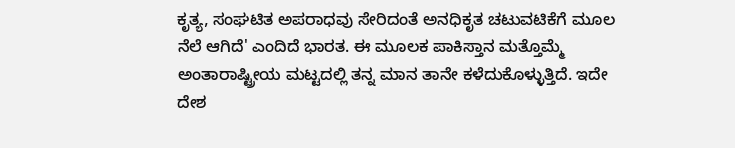ಕೃತ್ಯ, ಸಂಘಟಿತ ಅಪರಾಧವು ಸೇರಿದಂತೆ ಅನಧಿಕೃತ ಚಟುವಟಿಕೆಗೆ ಮೂಲ ನೆಲೆ ಆಗಿದೆ' ಎಂದಿದೆ ಭಾರತ. ಈ ಮೂಲಕ ಪಾಕಿಸ್ತಾನ ಮತ್ತೊಮ್ಮೆ ಅಂತಾರಾಷ್ಟ್ರೀಯ ಮಟ್ಟದಲ್ಲಿ ತನ್ನ ಮಾನ ತಾನೇ ಕಳೆದುಕೊಳ್ಳುತ್ತಿದೆ. ಇದೇ ದೇಶ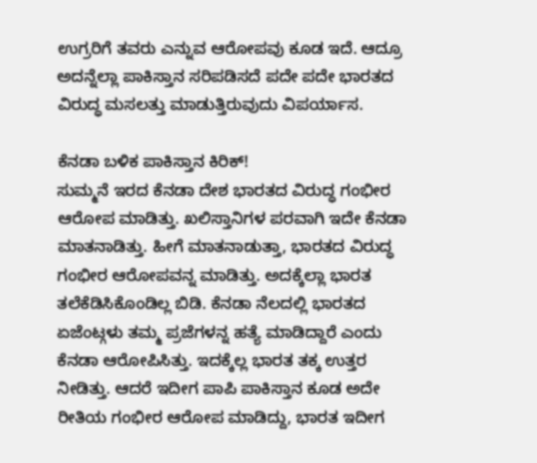ಉಗ್ರರಿಗೆ ತವರು ಎನ್ನುವ ಆರೋಪವು ಕೂಡ ಇದೆ. ಆದ್ರೂ ಅದನ್ನೆಲ್ಲಾ ಪಾಕಿಸ್ತಾನ ಸರಿಪಡಿಸದೆ ಪದೇ ಪದೇ ಭಾರತದ ವಿರುದ್ಧ ಮಸಲತ್ತು ಮಾಡುತ್ತಿರುವುದು ವಿಪರ್ಯಾಸ.

ಕೆನಡಾ ಬಳಿಕ ಪಾಕಿಸ್ತಾನ ಕಿರಿಕ್!
ಸುಮ್ಮನೆ ಇರದ ಕೆನಡಾ ದೇಶ ಭಾರತದ ವಿರುದ್ಧ ಗಂಭೀರ ಆರೋಪ ಮಾಡಿತ್ತು. ಖಲಿಸ್ತಾನಿಗಳ ಪರವಾಗಿ ಇದೇ ಕೆನಡಾ ಮಾತನಾಡಿತ್ತು. ಹೀಗೆ ಮಾತನಾಡುತ್ತಾ, ಭಾರತದ ವಿರುದ್ಧ ಗಂಭೀರ ಆರೋಪವನ್ನ ಮಾಡಿತ್ತು. ಅದಕ್ಕೆಲ್ಲಾ ಭಾರತ ತಲೆಕೆಡಿಸಿಕೊಂಡಿಲ್ಲ ಬಿಡಿ. ಕೆನಡಾ ನೆಲದಲ್ಲಿ ಭಾರತದ ಏಜೆಂಟ್ಗಳು ತಮ್ಮ ಪ್ರಜೆಗಳನ್ನ ಹತ್ಯೆ ಮಾಡಿದ್ದಾರೆ ಎಂದು ಕೆನಡಾ ಆರೋಪಿಸಿತ್ತು. ಇದಕ್ಕೆಲ್ಲ ಭಾರತ ತಕ್ಕ ಉತ್ತರ ನೀಡಿತ್ತು. ಆದರೆ ಇದೀಗ ಪಾಪಿ ಪಾಕಿಸ್ತಾನ ಕೂಡ ಅದೇ ರೀತಿಯ ಗಂಭೀರ ಆರೋಪ ಮಾಡಿದ್ದು, ಭಾರತ ಇದೀಗ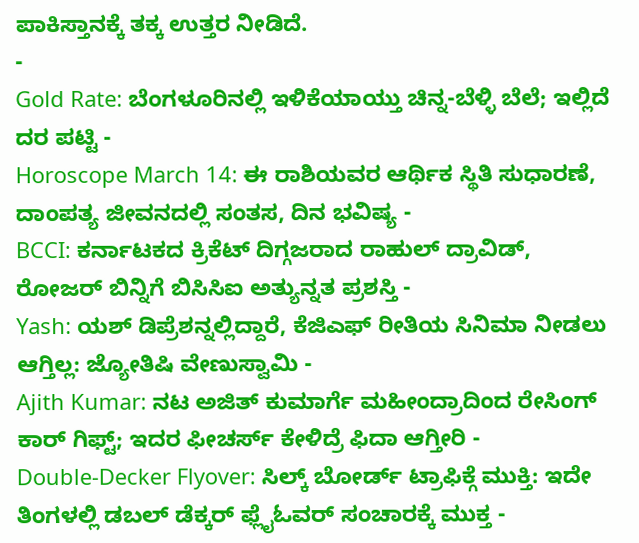ಪಾಕಿಸ್ತಾನಕ್ಕೆ ತಕ್ಕ ಉತ್ತರ ನೀಡಿದೆ.
-
Gold Rate: ಬೆಂಗಳೂರಿನಲ್ಲಿ ಇಳಿಕೆಯಾಯ್ತು ಚಿನ್ನ-ಬೆಳ್ಳಿ ಬೆಲೆ; ಇಲ್ಲಿದೆ ದರ ಪಟ್ಟಿ -
Horoscope March 14: ಈ ರಾಶಿಯವರ ಆರ್ಥಿಕ ಸ್ಥಿತಿ ಸುಧಾರಣೆ, ದಾಂಪತ್ಯ ಜೀವನದಲ್ಲಿ ಸಂತಸ, ದಿನ ಭವಿಷ್ಯ -
BCCI: ಕರ್ನಾಟಕದ ಕ್ರಿಕೆಟ್ ದಿಗ್ಗಜರಾದ ರಾಹುಲ್ ದ್ರಾವಿಡ್, ರೋಜರ್ ಬಿನ್ನಿಗೆ ಬಿಸಿಸಿಐ ಅತ್ಯುನ್ನತ ಪ್ರಶಸ್ತಿ -
Yash: ಯಶ್ ಡಿಪ್ರೆಶನ್ನಲ್ಲಿದ್ದಾರೆ, ಕೆಜಿಎಫ್ ರೀತಿಯ ಸಿನಿಮಾ ನೀಡಲು ಆಗ್ತಿಲ್ಲ: ಜ್ಯೋತಿಷಿ ವೇಣುಸ್ವಾಮಿ -
Ajith Kumar: ನಟ ಅಜಿತ್ ಕುಮಾರ್ಗೆ ಮಹೀಂದ್ರಾದಿಂದ ರೇಸಿಂಗ್ ಕಾರ್ ಗಿಫ್ಟ್; ಇದರ ಫೀಚರ್ಸ್ ಕೇಳಿದ್ರೆ ಫಿದಾ ಆಗ್ತೀರಿ -
Double-Decker Flyover: ಸಿಲ್ಕ್ ಬೋರ್ಡ್ ಟ್ರಾಫಿಕ್ಗೆ ಮುಕ್ತಿ: ಇದೇ ತಿಂಗಳಲ್ಲಿ ಡಬಲ್ ಡೆಕ್ಕರ್ ಫ್ಲೈಓವರ್ ಸಂಚಾರಕ್ಕೆ ಮುಕ್ತ -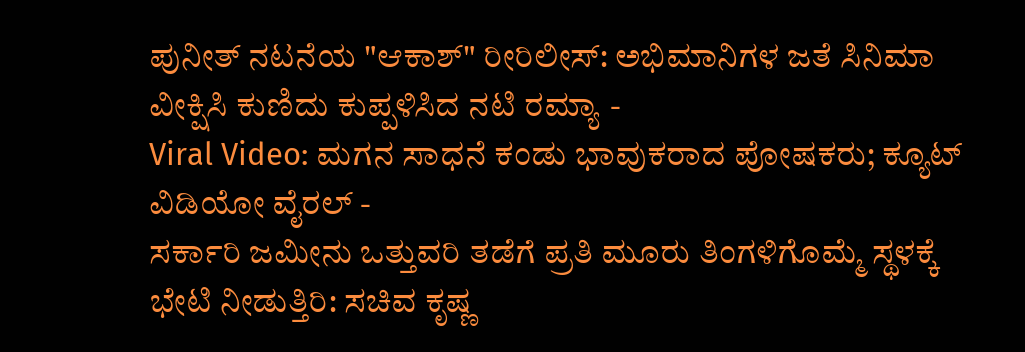ಪುನೀತ್ ನಟನೆಯ "ಆಕಾಶ್" ರೀರಿಲೀಸ್: ಅಭಿಮಾನಿಗಳ ಜತೆ ಸಿನಿಮಾ ವೀಕ್ಷಿಸಿ ಕುಣಿದು ಕುಪ್ಪಳಿಸಿದ ನಟಿ ರಮ್ಯಾ -
Viral Video: ಮಗನ ಸಾಧನೆ ಕಂಡು ಭಾವುಕರಾದ ಪೋಷಕರು; ಕ್ಯೂಟ್ ವಿಡಿಯೋ ವೈರಲ್ -
ಸರ್ಕಾರಿ ಜಮೀನು ಒತ್ತುವರಿ ತಡೆಗೆ ಪ್ರತಿ ಮೂರು ತಿಂಗಳಿಗೊಮ್ಮೆ ಸ್ಥಳಕ್ಕೆ ಭೇಟಿ ನೀಡುತ್ತಿರಿ: ಸಚಿವ ಕೃಷ್ಣ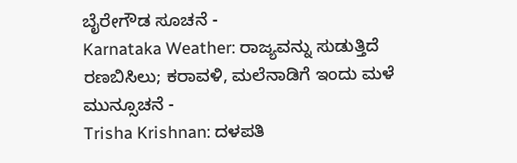ಬೈರೇಗೌಡ ಸೂಚನೆ -
Karnataka Weather: ರಾಜ್ಯವನ್ನು ಸುಡುತ್ತಿದೆ ರಣಬಿಸಿಲು; ಕರಾವಳಿ, ಮಲೆನಾಡಿಗೆ ಇಂದು ಮಳೆ ಮುನ್ಸೂಚನೆ -
Trisha Krishnan: ದಳಪತಿ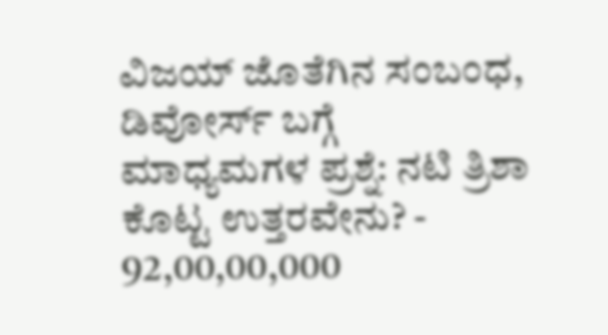ವಿಜಯ್ ಜೊತೆಗಿನ ಸಂಬಂಧ, ಡಿವೋರ್ಸ್ ಬಗ್ಗೆ ಮಾಧ್ಯಮಗಳ ಪ್ರಶ್ನೆ: ನಟಿ ತ್ರಿಶಾ ಕೊಟ್ಟ ಉತ್ತರವೇನು? -
92,00,00,000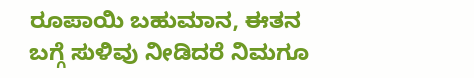ರೂಪಾಯಿ ಬಹುಮಾನ, ಈತನ ಬಗ್ಗೆ ಸುಳಿವು ನೀಡಿದರೆ ನಿಮಗೂ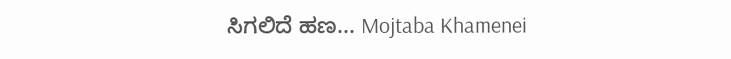ಸಿಗಲಿದೆ ಹಣ... Mojtaba Khamenei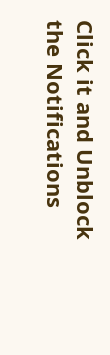Click it and Unblock the Notifications